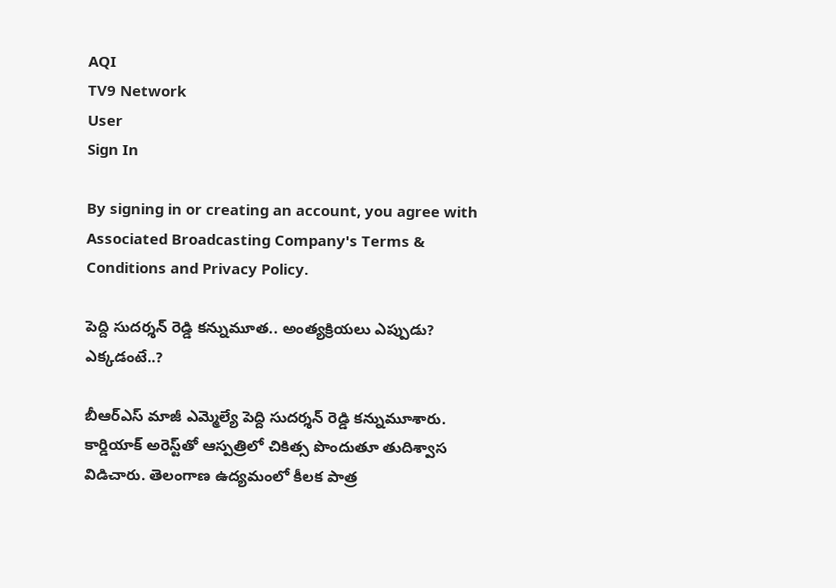AQI
TV9 Network
User
Sign In

By signing in or creating an account, you agree with Associated Broadcasting Company's Terms & Conditions and Privacy Policy.

పెద్ది సుదర్శన్ రెడ్డి కన్నుమూత.. అంత్యక్రియలు ఎప్పుడు? ఎక్కడంటే..?

బీఆర్ఎస్ మాజీ ఎమ్మెల్యే పెద్ది సుదర్శన్ రెడ్డి కన్నుమూశారు. కార్డియాక్ అరెస్ట్‌తో ఆస్పత్రిలో చికిత్స పొందుతూ తుదిశ్వాస విడిచారు. తెలంగాణ ఉద్యమంలో కీలక పాత్ర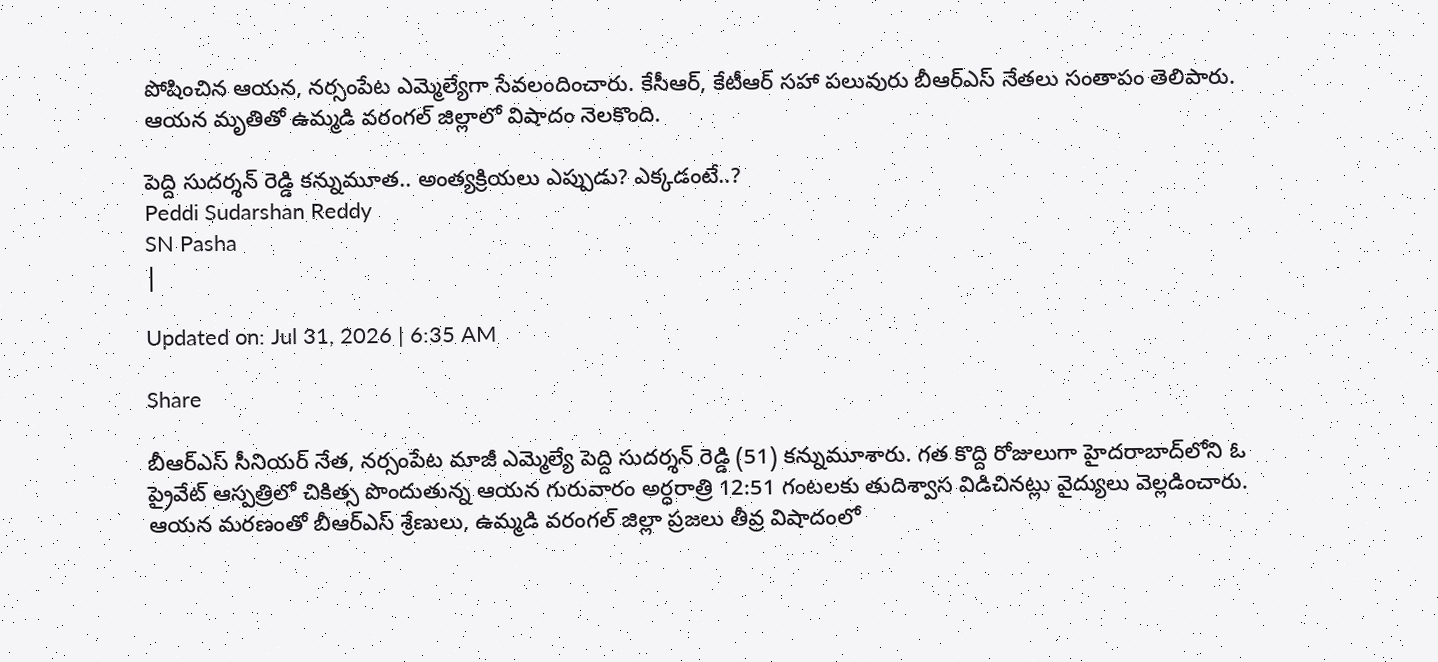పోషించిన ఆయన, నర్సంపేట ఎమ్మెల్యేగా సేవలందించారు. కేసీఆర్, కేటీఆర్ సహా పలువురు బీఆర్ఎస్ నేతలు సంతాపం తెలిపారు. ఆయన మృతితో ఉమ్మడి వరంగల్ జిల్లాలో విషాదం నెలకొంది.

పెద్ది సుదర్శన్ రెడ్డి కన్నుమూత.. అంత్యక్రియలు ఎప్పుడు? ఎక్కడంటే..?
Peddi Sudarshan Reddy
SN Pasha
|

Updated on: Jul 31, 2026 | 6:35 AM

Share

బీఆర్ఎస్ సీనియర్ నేత, నర్సంపేట మాజీ ఎమ్మెల్యే పెద్ది సుదర్శన్ రెడ్డి (51) కన్నుమూశారు. గత కొద్ది రోజులుగా హైదరాబాద్‌లోని ఓ ప్రైవేట్ ఆస్పత్రిలో చికిత్స పొందుతున్న ఆయన గురువారం అర్ధరాత్రి 12:51 గంటలకు తుదిశ్వాస విడిచినట్లు వైద్యులు వెల్లడించారు. ఆయన మరణంతో బీఆర్ఎస్ శ్రేణులు, ఉమ్మడి వరంగల్ జిల్లా ప్రజలు తీవ్ర విషాదంలో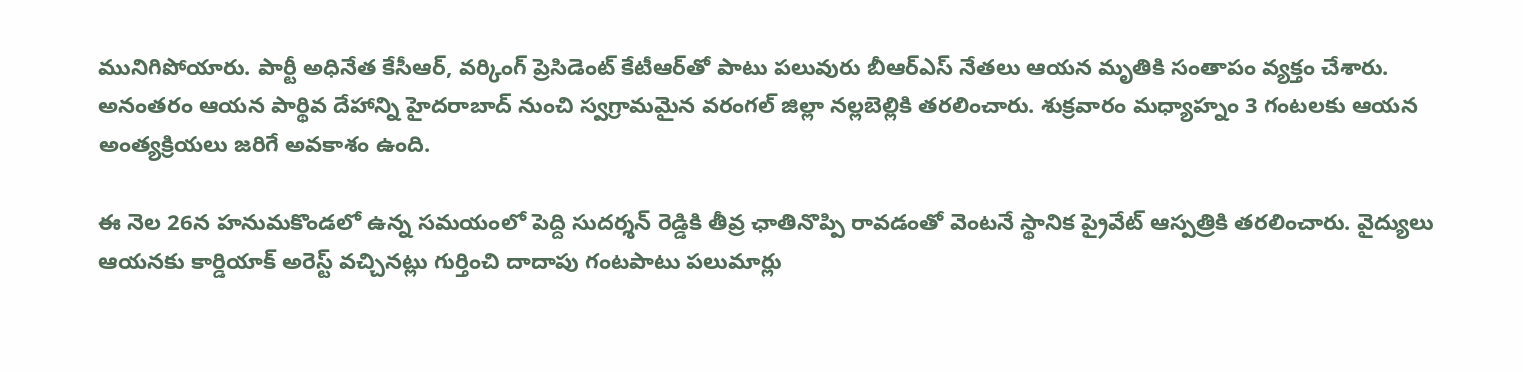మునిగిపోయారు. పార్టీ అధినేత కేసీఆర్, వర్కింగ్ ప్రెసిడెంట్ కేటీఆర్‌తో పాటు పలువురు బీఆర్ఎస్ నేతలు ఆయన మృతికి సంతాపం వ్యక్తం చేశారు. అనంతరం ఆయన పార్థివ దేహాన్ని హైదరాబాద్ నుంచి స్వగ్రామమైన వరంగల్ జిల్లా నల్లబెల్లికి తరలించారు. శుక్రవారం మధ్యాహ్నం 3 గంటలకు ఆయన అంత్యక్రియలు జరిగే అవకాశం ఉంది.

ఈ నెల 26న హనుమకొండలో ఉన్న సమయంలో పెద్ది సుదర్శన్ రెడ్డికి తీవ్ర ఛాతినొప్పి రావడంతో వెంటనే స్థానిక ప్రైవేట్ ఆస్పత్రికి తరలించారు. వైద్యులు ఆయనకు కార్డియాక్ అరెస్ట్ వచ్చినట్లు గుర్తించి దాదాపు గంటపాటు పలుమార్లు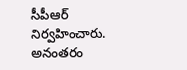సీపీఆర్ నిర్వహించారు. అనంతరం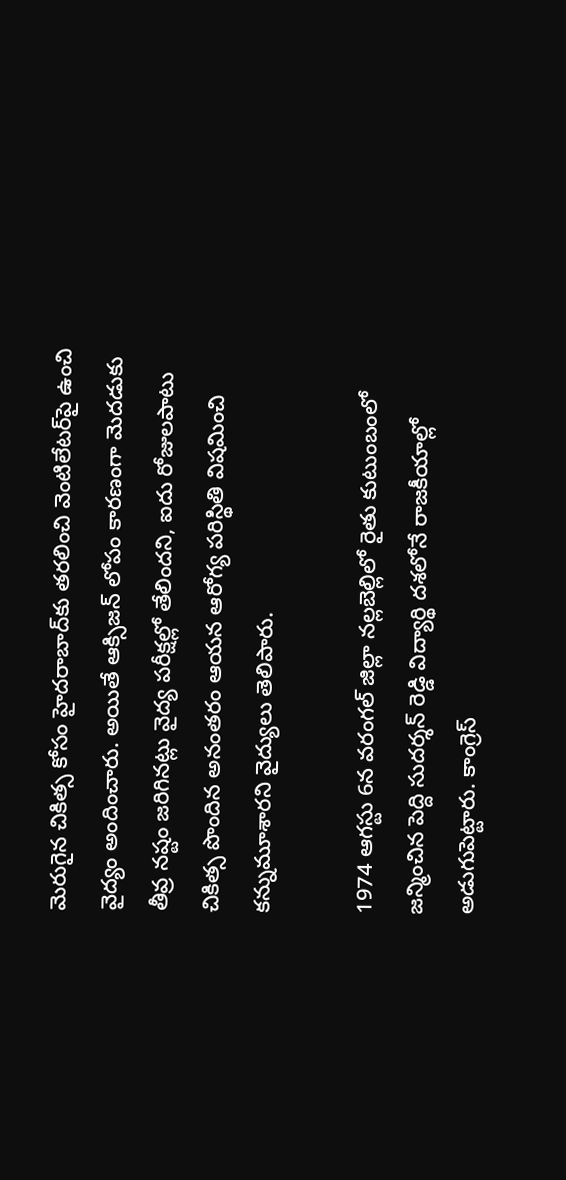మెరుగైన చికిత్స కోసం హైదరాబాద్‌కు తరలించి వెంటిలేటర్‌పై ఉంచి వైద్యం అందించారు. అయితే ఆక్సిజన్ లోపం కారణంగా మెదడుకు తీవ్ర నష్టం జరిగినట్లు వైద్య పరీక్షల్లో తేలిందని, ఐదు రోజులపాటు చికిత్స పొందిన అనంతరం ఆయన ఆరోగ్య పరిస్థితి విషమించి కన్నుమూశారని వైద్యులు తెలిపారు.

1974 ఆగస్టు 6న వరంగల్ జిల్లా నల్లబెల్లిలో రైతు కుటుంబంలో జన్మించిన పెద్ది సుదర్శన్ రెడ్డి విద్యార్థి దశలోనే రాజకీయాల్లో అడుగుపెట్టారు. కాంగ్రెస్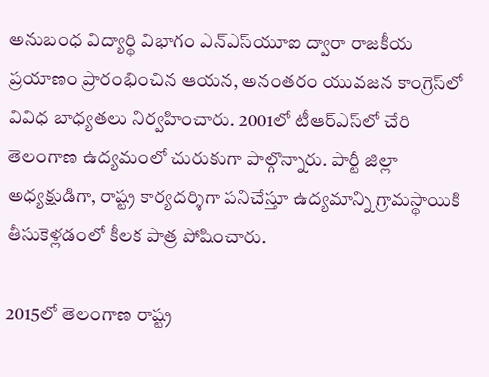అనుబంధ విద్యార్థి విభాగం ఎన్‌ఎస్‌యూఐ ద్వారా రాజకీయ ప్రయాణం ప్రారంభించిన ఆయన, అనంతరం యువజన కాంగ్రెస్‌లో వివిధ బాధ్యతలు నిర్వహించారు. 2001లో టీఆర్ఎస్‌లో చేరి తెలంగాణ ఉద్యమంలో చురుకుగా పాల్గొన్నారు. పార్టీ జిల్లా అధ్యక్షుడిగా, రాష్ట్ర కార్యదర్శిగా పనిచేస్తూ ఉద్యమాన్ని గ్రామస్థాయికి తీసుకెళ్లడంలో కీలక పాత్ర పోషించారు.

2015లో తెలంగాణ రాష్ట్ర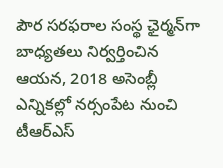పౌర సరఫరాల సంస్థ ఛైర్మన్‌గా బాధ్యతలు నిర్వర్తించిన ఆయన, 2018 అసెంబ్లీ ఎన్నికల్లో నర్సంపేట నుంచి టీఆర్ఎస్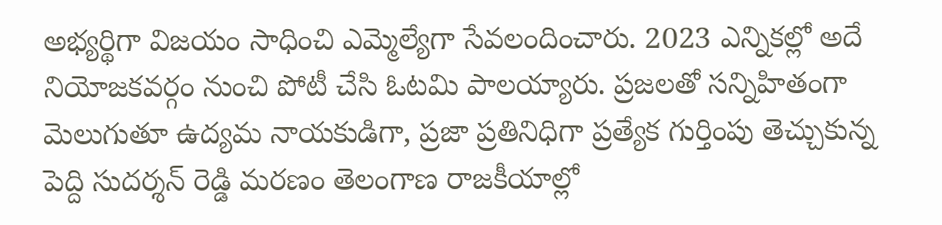అభ్యర్థిగా విజయం సాధించి ఎమ్మెల్యేగా సేవలందించారు. 2023 ఎన్నికల్లో అదే నియోజకవర్గం నుంచి పోటీ చేసి ఓటమి పాలయ్యారు. ప్రజలతో సన్నిహితంగా మెలుగుతూ ఉద్యమ నాయకుడిగా, ప్రజా ప్రతినిధిగా ప్రత్యేక గుర్తింపు తెచ్చుకున్న పెద్ది సుదర్శన్ రెడ్డి మరణం తెలంగాణ రాజకీయాల్లో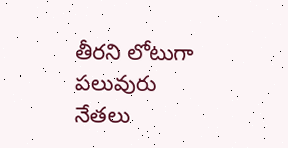తీరని లోటుగా పలువురు నేతలు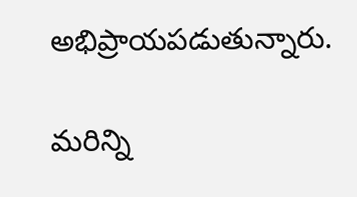అభిప్రాయపడుతున్నారు.

మరిన్ని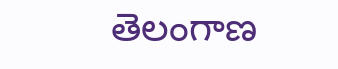తెలంగాణ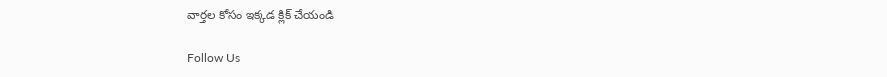వార్తల కోసం ఇక్కడ క్లిక్ చేయండి

Follow Us